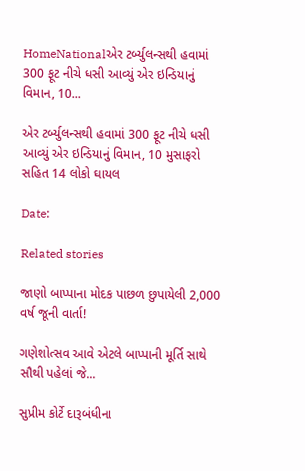HomeNationalએર ટર્બ્યુલન્સથી હવામાં 300 ફૂટ નીચે ધસી આવ્યું એર ઇન્ડિયાનું વિમાન, 10...

એર ટર્બ્યુલન્સથી હવામાં 300 ફૂટ નીચે ધસી આવ્યું એર ઇન્ડિયાનું વિમાન, 10 મુસાફરો સહિત 14 લોકો ઘાયલ

Date:

Related stories

જાણો બાપ્પાના મોદક પાછળ છુપાયેલી 2,000 વર્ષ જૂની વાર્તા!

ગણેશોત્સવ આવે એટલે બાપ્પાની મૂર્તિ સાથે સૌથી પહેલાં જે...

સુપ્રીમ કોર્ટે દારૂબંધીના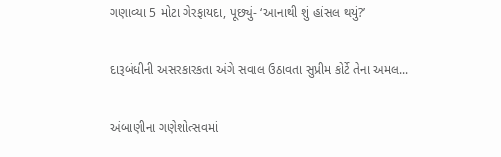ગણાવ્યા 5 મોટા ગેરફાયદા, પૂછ્યું- ‘આનાથી શું હાંસલ થયું?’

દારૂબંધીની અસરકારકતા અંગે સવાલ ઉઠાવતા સુપ્રીમ કોર્ટે તેના અમલ...

અંબાણીના ગણેશોત્સવમાં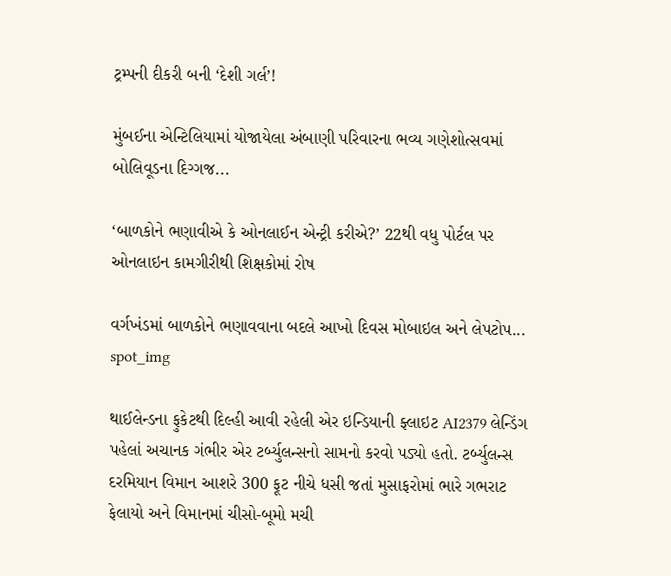ટ્રમ્પની દીકરી બની ‘દેશી ગર્લ’!

મુંબઈના એન્ટિલિયામાં યોજાયેલા અંબાણી પરિવારના ભવ્ય ગણેશોત્સવમાં બોલિવૂડના દિગ્ગજ...

‘બાળકોને ભણાવીએ કે ઓનલાઈન એન્ટ્રી કરીએ?’ 22થી વધુ પોર્ટલ પર ઓનલાઇન કામગીરીથી શિક્ષકોમાં રોષ

વર્ગખંડમાં બાળકોને ભણાવવાના બદલે આખો દિવસ મોબાઇલ અને લેપટોપ...
spot_img

થાઈલેન્ડના ફુકેટથી દિલ્હી આવી રહેલી એર ઇન્ડિયાની ફ્લાઇટ AI2379 લેન્ડિંગ પહેલાં અચાનક ગંભીર એર ટર્બ્યુલન્સનો સામનો કરવો પડ્યો હતો. ટર્બ્યુલન્સ દરમિયાન વિમાન આશરે 300 ફૂટ નીચે ધસી જતાં મુસાફરોમાં ભારે ગભરાટ ફેલાયો અને વિમાનમાં ચીસો-બૂમો મચી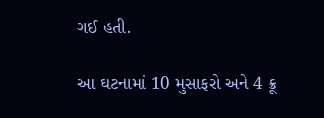ગઈ હતી.

આ ઘટનામાં 10 મુસાફરો અને 4 ક્રૂ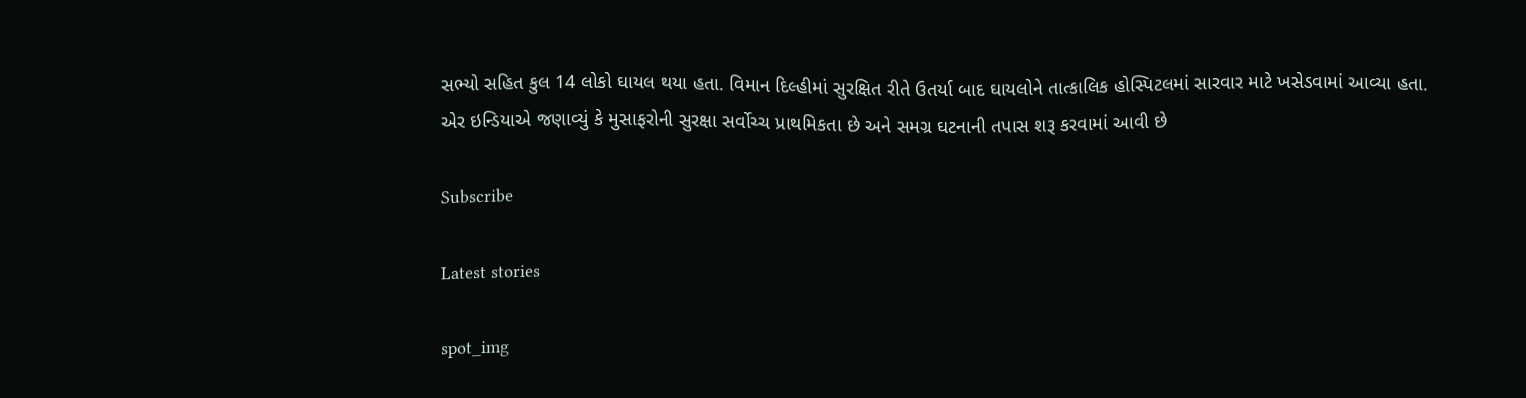સભ્યો સહિત કુલ 14 લોકો ઘાયલ થયા હતા. વિમાન દિલ્હીમાં સુરક્ષિત રીતે ઉતર્યા બાદ ઘાયલોને તાત્કાલિક હોસ્પિટલમાં સારવાર માટે ખસેડવામાં આવ્યા હતા. એર ઇન્ડિયાએ જણાવ્યું કે મુસાફરોની સુરક્ષા સર્વોચ્ચ પ્રાથમિકતા છે અને સમગ્ર ઘટનાની તપાસ શરૂ કરવામાં આવી છે

Subscribe

Latest stories

spot_img